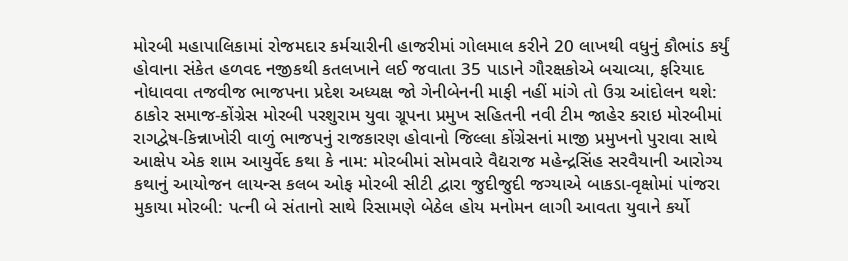મોરબી મહાપાલિકામાં રોજમદાર કર્મચારીની હાજરીમાં ગોલમાલ કરીને 20 લાખથી વધુનું કૌભાંડ કર્યું હોવાના સંકેત હળવદ નજીકથી કતલખાને લઈ જવાતા 35 પાડાને ગૌરક્ષકોએ બચાવ્યા, ફરિયાદ નોધાવવા તજવીજ ભાજપના પ્રદેશ અધ્યક્ષ જો ગેનીબેનની માફી નહીં માંગે તો ઉગ્ર આંદોલન થશે: ઠાકોર સમાજ-કોંગ્રેસ મોરબી પરશુરામ યુવા ગ્રૂપના પ્રમુખ સહિતની નવી ટીમ જાહેર કરાઇ મોરબીમાં રાગદ્વેષ-કિન્નાખોરી વાળું ભાજપનું રાજકારણ હોવાનો જિલ્લા કોંગ્રેસનાં માજી પ્રમુખનો પુરાવા સાથે આક્ષેપ એક શામ આયુર્વેદ કથા કે નામ: મોરબીમાં સોમવારે વૈદ્યરાજ મહેન્દ્રસિંહ સરવૈયાની આરોગ્ય કથાનું આયોજન લાયન્સ કલબ ઓફ મોરબી સીટી દ્વારા જુદીજુદી જગ્યાએ બાકડા-વૃક્ષોમાં પાંજરા મુકાયા મોરબી: પત્ની બે સંતાનો સાથે રિસામણે બેઠેલ હોય મનોમન લાગી આવતા યુવાને કર્યો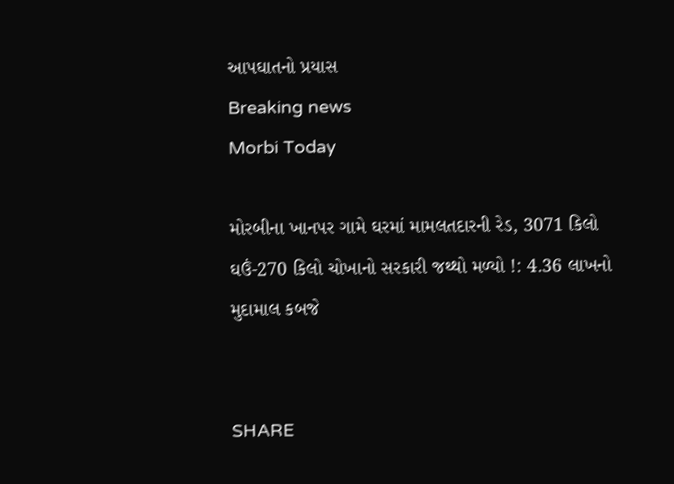આપઘાતનો પ્રયાસ
Breaking news
Morbi Today

મોરબીના ખાનપર ગામે ઘરમાં મામલતદારની રેડ, 3071 કિલો ઘઉં-270 કિલો ચોખાનો સરકારી જથ્થો મળ્યો !: 4.36 લાખનો મુદામાલ કબજે


SHARE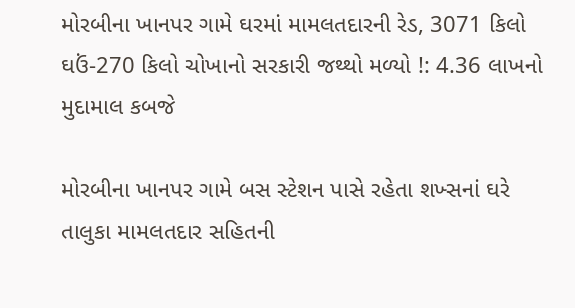મોરબીના ખાનપર ગામે ઘરમાં મામલતદારની રેડ, 3071 કિલો ઘઉં-270 કિલો ચોખાનો સરકારી જથ્થો મળ્યો !: 4.36 લાખનો મુદામાલ કબજે

મોરબીના ખાનપર ગામે બસ સ્ટેશન પાસે રહેતા શખ્સનાં ઘરે તાલુકા મામલતદાર સહિતની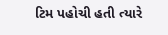ટિમ પહોચી હતી ત્યારે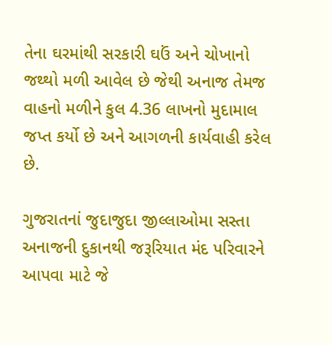તેના ઘરમાંથી સરકારી ઘઉં અને ચોખાનો જથ્થો મળી આવેલ છે જેથી અનાજ તેમજ વાહનો મળીને કુલ 4.36 લાખનો મુદામાલ જપ્ત કર્યો છે અને આગળની કાર્યવાહી કરેલ છે.

ગુજરાતનાં જુદાજુદા જીલ્લાઓમા સસ્તા અનાજની દુકાનથી જરૂરિયાત મંદ પરિવારને આપવા માટે જે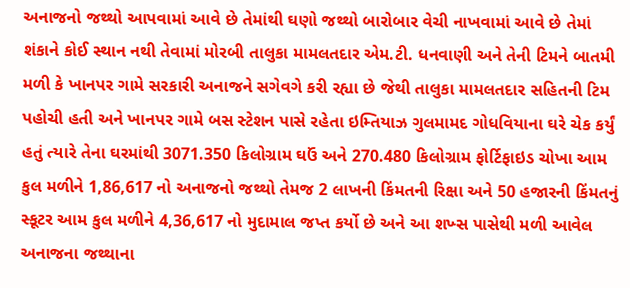અનાજનો જથ્થો આપવામાં આવે છે તેમાંથી ઘણો જથ્થો બારોબાર વેચી નાખવામાં આવે છે તેમાં શંકાને કોઈ સ્થાન નથી તેવામાં મોરબી તાલુકા મામલતદાર એમ.ટી. ધનવાણી અને તેની ટિમને બાતમી મળી કે ખાનપર ગામે સરકારી અનાજને સગેવગે કરી રહ્યા છે જેથી તાલુકા મામલતદાર સહિતની ટિમ પહોચી હતી અને ખાનપર ગામે બસ સ્ટેશન પાસે રહેતા ઇમ્તિયાઝ ગુલમામદ ગોધવિયાના ઘરે ચેક કર્યું હતું ત્યારે તેના ઘરમાંથી 3071.350 કિલોગ્રામ ઘઉં અને 270.480 કિલોગ્રામ ફોર્ટિફાઇડ ચોખા આમ કુલ મળીને 1,86,617 નો અનાજનો જથ્થો તેમજ 2 લાખની કિંમતની રિક્ષા અને 50 હજારની કિંમતનું સ્કૂટર આમ કુલ મળીને 4,36,617 નો મુદામાલ જપ્ત કર્યો છે અને આ શખ્સ પાસેથી મળી આવેલ અનાજના જથ્થાના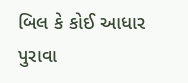બિલ કે કોઈ આધાર પુરાવા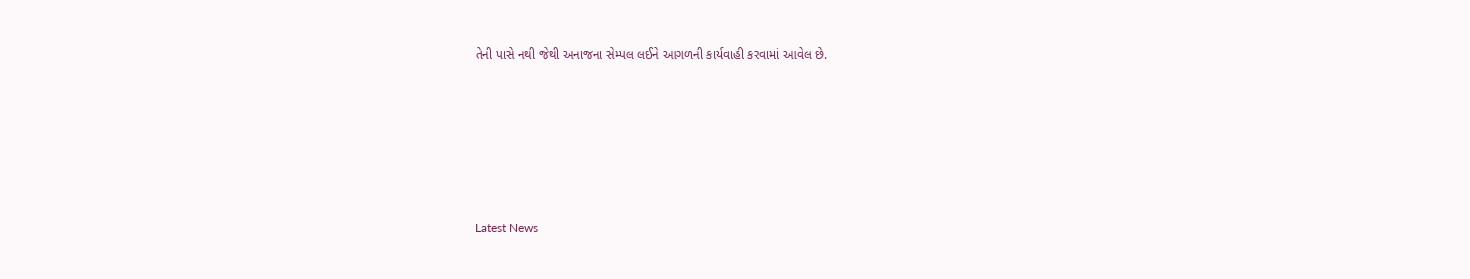તેની પાસે નથી જેથી અનાજના સેમ્પલ લઈને આગળની કાર્યવાહી કરવામાં આવેલ છે.






Latest News